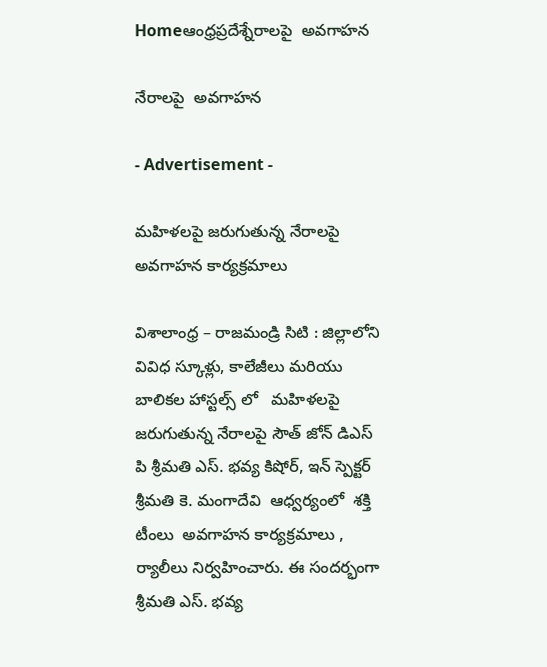Homeఆంధ్రప్రదేశ్నేరాలపై  అవగాహన

నేరాలపై  అవగాహన

- Advertisement -

మహిళలపై జరుగుతున్న నేరాలపై  అవగాహన కార్యక్రమాలు

విశాలాంధ్ర – రాజ‌మండ్రి సిటి : జిల్లాలోని వివిధ స్కూళ్లు, కాలేజీలు మరియు బాలికల హాస్టల్స్ లో   మహిళలపై జరుగుతున్న నేరాలపై సౌత్ జోన్ డిఎస్ పి శ్రీమతి ఎస్. భవ్య కిషోర్, ఇన్ స్పెక్ట‌ర్   శ్రీమతి కె. మంగాదేవి  ఆధ్వర్యంలో  శ‌క్తి టీంలు  అవగాహన కార్యక్రమాలు ,  ర్యాలీలు నిర్వహించారు. ఈ సంద‌ర్భంగా   శ్రీమతి ఎస్. భవ్య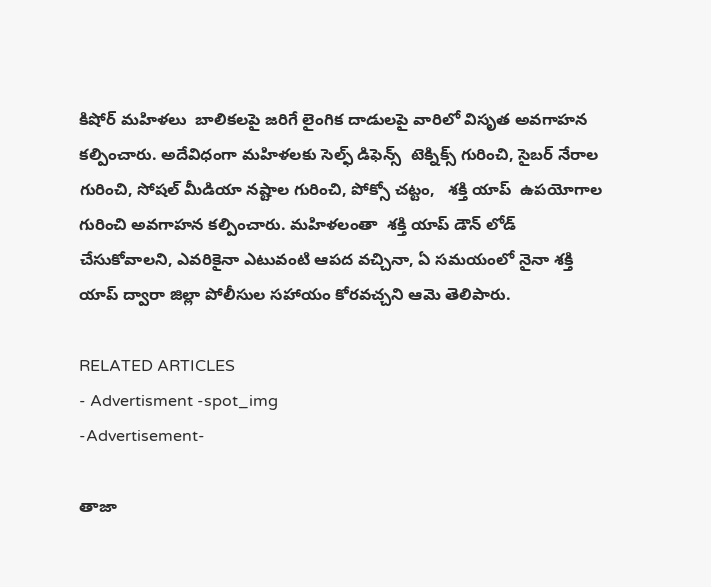కిషోర్ మహిళలు  బాలికలపై జరిగే లైంగిక దాడులపై వారిలో విసృత అవగాహన కల్పించారు. అదేవిధంగా మహిళలకు సెల్ఫ్ డిఫెన్స్  టెక్నిక్స్ గురించి, సైబర్ నేరాల గురించి, సోషల్ మీడియా నష్టాల గురించి, పోక్సో చట్టం,   శక్తి యాప్  ఉపయోగాల గురించి అవగాహన కల్పించారు. మహిళలంతా  శక్తి యాప్ డౌన్ లోడ్ చేసుకోవాలని, ఎవరికైనా ఎటువంటి ఆపద వచ్చినా, ఏ సమయంలో నైనా శక్తి యాప్ ద్వారా జిల్లా పోలీసుల సహాయం కోరవచ్చని ఆమె తెలిపారు.

RELATED ARTICLES
- Advertisment -spot_img
-Advertisement-

తాజా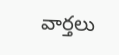వార్తలు